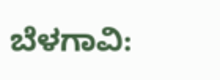ಬೆಳಗಾವಿ: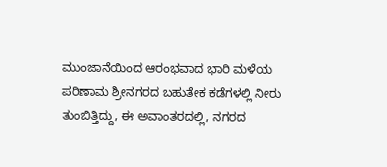ಮುಂಜಾನೆಯಿಂದ ಆರಂಭವಾದ ಭಾರಿ ಮಳೆಯ ಪರಿಣಾಮ ಶ್ರೀನಗರದ ಬಹುತೇಕ ಕಡೆಗಳಲ್ಲಿ ನೀರು ತುಂಬಿತ್ತಿದ್ದು, ಈ ಅವಾಂತರದಲ್ಲಿ, ನಗರದ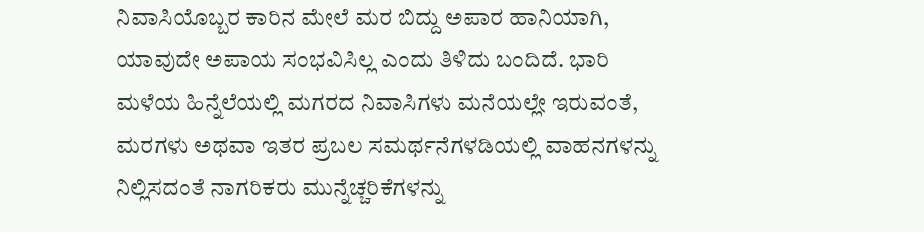ನಿವಾಸಿಯೊಬ್ಬರ ಕಾರಿನ ಮೇಲೆ ಮರ ಬಿದ್ದು ಅಪಾರ ಹಾನಿಯಾಗಿ, ಯಾವುದೇ ಅಪಾಯ ಸಂಭವಿಸಿಲ್ಲ ಎಂದು ತಿಳಿದು ಬಂದಿದೆ. ಭಾರಿ ಮಳೆಯ ಹಿನ್ನೆಲೆಯಲ್ಲಿ ಮಗರದ ನಿವಾಸಿಗಳು ಮನೆಯಲ್ಲೇ ಇರುವಂತೆ, ಮರಗಳು ಅಥವಾ ಇತರ ಪ್ರಬಲ ಸಮರ್ಥನೆಗಳಡಿಯಲ್ಲಿ ವಾಹನಗಳನ್ನು ನಿಲ್ಲಿಸದಂತೆ ನಾಗರಿಕರು ಮುನ್ನೆಚ್ಚರಿಕೆಗಳನ್ನು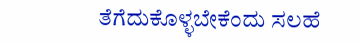ತೆಗೆದುಕೊಳ್ಳಬೇಕೆಂದು ಸಲಹೆ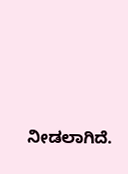ನೀಡಲಾಗಿದೆ.